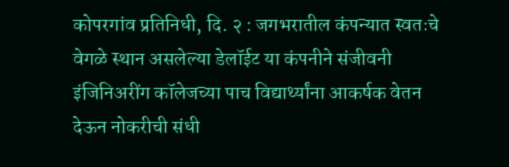कोपरगांव प्रतिनिधी, दि. २ : जगभरातील कंपन्यात स्वतःचे वेगळे स्थान असलेल्या डेलॉईट या कंपनीने संजीवनी इंजिनिअरींग कॉलेजच्या पाच विद्यार्थ्यांना आकर्षक वेतन देऊन नोकरीची संधी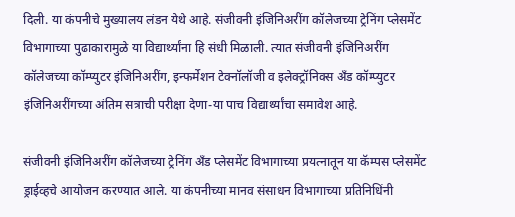दिली. या कंपनीचे मुख्यालय लंडन येथे आहे. संजीवनी इंजिनिअरींग कॉलेजच्या ट्रेनिंग प्लेसमेंट विभागाच्या पुढाकारामुळे या विद्यार्थ्यांना हि संधी मिळाली. त्यात संजीवनी इंजिनिअरींग कॉलेजच्या कॉम्प्युटर इंजिनिअरींग, इन्फर्मेशन टेक्नॉलॉजी व इलेक्ट्रॉनिक्स अँड कॉम्प्युटर इंजिनिअरींगच्या अंतिम सत्राची परीक्षा देणा-या पाच विद्यार्थ्यांचा समावेश आहे.

संजीवनी इंजिनिअरींग कॉलेजच्या ट्रेनिंग अँड प्लेसमेंट विभागाच्या प्रयत्नातून या कॅम्पस प्लेसमेंट ड्राईव्हचे आयोजन करण्यात आले. या कंपनीच्या मानव संसाधन विभागाच्या प्रतिनिधिंनी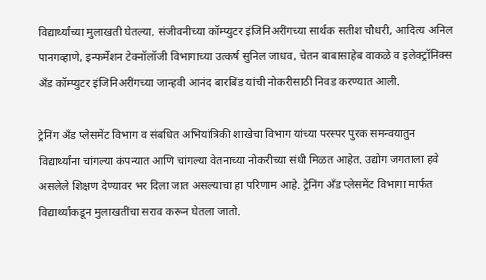विद्यार्थ्यांच्या मुलाखती घेतल्या. संजीवनीच्या कॉम्प्युटर इंजिनिअरींगच्या सार्थक सतीश चौधरी, आदित्य अनिल पानगव्हाणे, इन्फर्मेशन टेक्नॉलॉजी विभागाच्या उत्कर्ष सुनिल जाधव, चेतन बाबासाहेब वाकळे व इलेक्ट्रॉनिक्स अँड कॉम्प्युटर इंजिनिअरींगच्या जान्हवी आनंद बारबिंड यांची नोकरीसाठी निवड करण्यात आली.

ट्रेनिंग अँड प्लेसमेंट विभाग व संबधित अभियांत्रिकी शाखेचा विभाग यांच्या परस्पर पुरक समन्वयातुन विद्यार्थ्यांना चांगल्या कंपन्यात आणि चांगल्या वेतनाच्या नोकरीच्या संधी मिळत आहेत. उद्योग जगताला हवे असलेले शिक्षण देण्यावर भर दिला जात असल्याचा हा परिणाम आहे. ट्रेनिंग अँड प्लेसमेंट विभागा मार्फत विद्यार्थ्यांकडून मुलाखतींचा सराव करून घेतला जातो.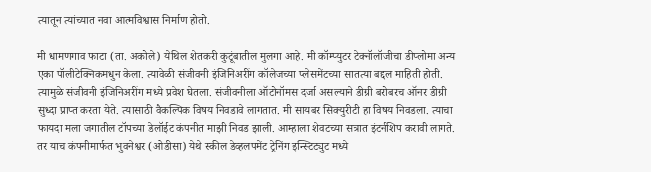त्यातून त्यांच्यात नवा आत्मविश्वास निर्माण होतो.

मी धामणगाव फाटा (ता. अकोले) येथिल शेतकरी कुटूंबातील मुलगा आहे. मी कॉम्प्युटर टेक्नॉलॉजीचा डीप्लोमा अन्य एका पॉलीटेक्निकमधुन केला. त्यावेळी संजीवनी इंजिनिअरींग कॉलेजच्या प्लेसमेंटच्या सातत्या बद्दल माहिती होती. त्यामुळे संजीवनी इंजिनिअरींग मध्ये प्रवेश घेतला. संजीवनीला ऑटोनॉमस दर्जा असल्याने डीग्री बरोबरच ऑनर डीग्री सुध्दा प्राप्त करता येते. त्यासाठी वैकल्पिक विषय निवडावे लागतात. मी सायबर सिक्युरीटी हा विषय निवडला. त्याचा फायदा मला जगातील टॉपच्या डेलॉईट कंपनीत माझी निवड झाली. आम्हाला शेवटच्या सत्रात इंटर्नशिप करावी लागते. तर याच कंपनीमार्फत भुवनेश्वर (ओडीसा) येथे स्कील डेव्हलपमेंट ट्रेनिंग इन्स्टिट्युट मध्ये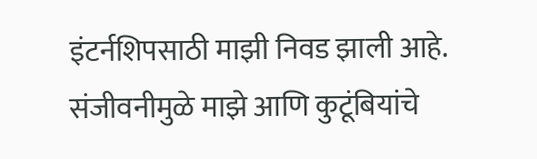इंटर्नशिपसाठी माझी निवड झाली आहे. संजीवनीमुळे माझे आणि कुटूंबियांचे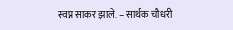स्वप्न साकर झाले. – सार्थक चौधरी